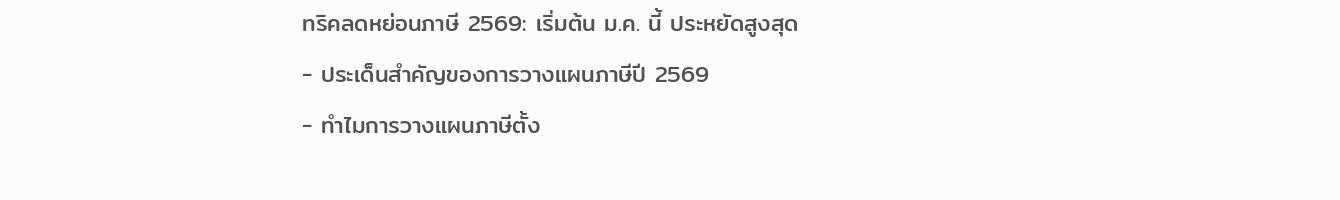ทริคลดหย่อนภาษี 2569: เริ่มต้น ม.ค. นี้ ประหยัดสูงสุด
- ประเด็นสำคัญของการวางแผนภาษีปี 2569
- ทำไมการวางแผนภาษีตั้ง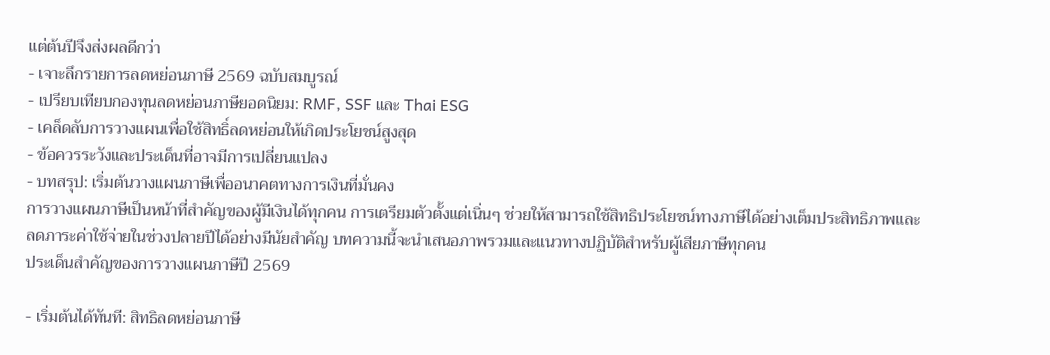แต่ต้นปีจึงส่งผลดีกว่า
- เจาะลึกรายการลดหย่อนภาษี 2569 ฉบับสมบูรณ์
- เปรียบเทียบกองทุนลดหย่อนภาษียอดนิยม: RMF, SSF และ Thai ESG
- เคล็ดลับการวางแผนเพื่อใช้สิทธิ์ลดหย่อนให้เกิดประโยชน์สูงสุด
- ข้อควรระวังและประเด็นที่อาจมีการเปลี่ยนแปลง
- บทสรุป: เริ่มต้นวางแผนภาษีเพื่ออนาคตทางการเงินที่มั่นคง
การวางแผนภาษีเป็นหน้าที่สำคัญของผู้มีเงินได้ทุกคน การเตรียมตัวตั้งแต่เนิ่นๆ ช่วยให้สามารถใช้สิทธิประโยชน์ทางภาษีได้อย่างเต็มประสิทธิภาพและลดภาระค่าใช้จ่ายในช่วงปลายปีได้อย่างมีนัยสำคัญ บทความนี้จะนำเสนอภาพรวมและแนวทางปฏิบัติสำหรับผู้เสียภาษีทุกคน
ประเด็นสำคัญของการวางแผนภาษีปี 2569

- เริ่มต้นได้ทันที: สิทธิลดหย่อนภาษี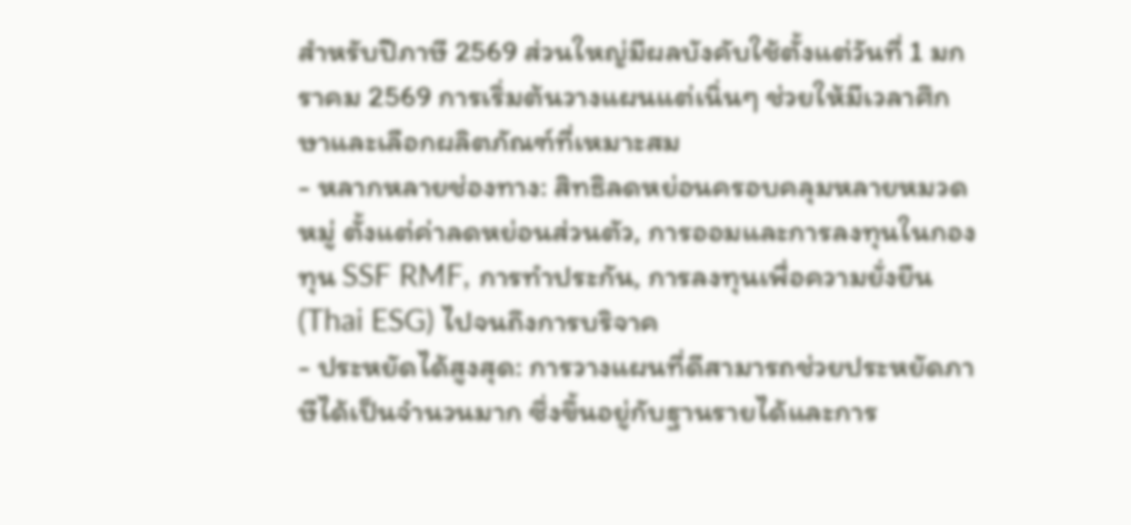สำหรับปีภาษี 2569 ส่วนใหญ่มีผลบังคับใช้ตั้งแต่วันที่ 1 มกราคม 2569 การเริ่มต้นวางแผนแต่เนิ่นๆ ช่วยให้มีเวลาศึกษาและเลือกผลิตภัณฑ์ที่เหมาะสม
- หลากหลายช่องทาง: สิทธิลดหย่อนครอบคลุมหลายหมวดหมู่ ตั้งแต่ค่าลดหย่อนส่วนตัว, การออมและการลงทุนในกองทุน SSF RMF, การทำประกัน, การลงทุนเพื่อความยั่งยืน (Thai ESG) ไปจนถึงการบริจาค
- ประหยัดได้สูงสุด: การวางแผนที่ดีสามารถช่วยประหยัดภาษีได้เป็นจำนวนมาก ซึ่งขึ้นอยู่กับฐานรายได้และการ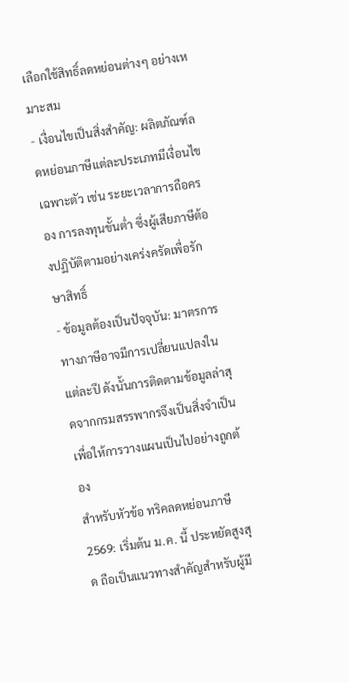เลือกใช้สิทธิ์ลดหย่อนต่างๆ อย่างเหมาะสม
- เงื่อนไขเป็นสิ่งสำคัญ: ผลิตภัณฑ์ลดหย่อนภาษีแต่ละประเภทมีเงื่อนไขเฉพาะตัว เช่น ระยะเวลาการถือครอง การลงทุนขั้นต่ำ ซึ่งผู้เสียภาษีต้องปฏิบัติตามอย่างเคร่งครัดเพื่อรักษาสิทธิ์
- ข้อมูลต้องเป็นปัจจุบัน: มาตรการทางภาษีอาจมีการเปลี่ยนแปลงในแต่ละปี ดังนั้นการติดตามข้อมูลล่าสุดจากกรมสรรพากรจึงเป็นสิ่งจำเป็นเพื่อให้การวางแผนเป็นไปอย่างถูกต้อง
สำหรับหัวข้อ ทริคลดหย่อนภาษี 2569: เริ่มต้น ม.ค. นี้ ประหยัดสูงสุด ถือเป็นแนวทางสำคัญสำหรับผู้มี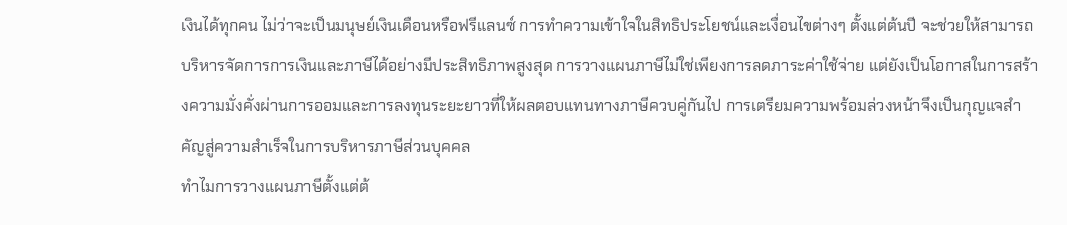เงินได้ทุกคน ไม่ว่าจะเป็นมนุษย์เงินเดือนหรือฟรีแลนซ์ การทำความเข้าใจในสิทธิประโยชน์และเงื่อนไขต่างๆ ตั้งแต่ต้นปี จะช่วยให้สามารถบริหารจัดการการเงินและภาษีได้อย่างมีประสิทธิภาพสูงสุด การวางแผนภาษีไม่ใช่เพียงการลดภาระค่าใช้จ่าย แต่ยังเป็นโอกาสในการสร้างความมั่งคั่งผ่านการออมและการลงทุนระยะยาวที่ให้ผลตอบแทนทางภาษีควบคู่กันไป การเตรียมความพร้อมล่วงหน้าจึงเป็นกุญแจสำคัญสู่ความสำเร็จในการบริหารภาษีส่วนบุคคล
ทำไมการวางแผนภาษีตั้งแต่ต้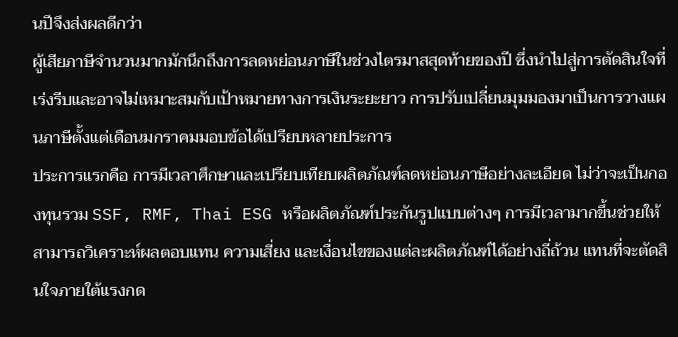นปีจึงส่งผลดีกว่า
ผู้เสียภาษีจำนวนมากมักนึกถึงการลดหย่อนภาษีในช่วงไตรมาสสุดท้ายของปี ซึ่งนำไปสู่การตัดสินใจที่เร่งรีบและอาจไม่เหมาะสมกับเป้าหมายทางการเงินระยะยาว การปรับเปลี่ยนมุมมองมาเป็นการวางแผนภาษีตั้งแต่เดือนมกราคมมอบข้อได้เปรียบหลายประการ
ประการแรกคือ การมีเวลาศึกษาและเปรียบเทียบผลิตภัณฑ์ลดหย่อนภาษีอย่างละเอียด ไม่ว่าจะเป็นกองทุนรวม SSF, RMF, Thai ESG หรือผลิตภัณฑ์ประกันรูปแบบต่างๆ การมีเวลามากขึ้นช่วยให้สามารถวิเคราะห์ผลตอบแทน ความเสี่ยง และเงื่อนไขของแต่ละผลิตภัณฑ์ได้อย่างถี่ถ้วน แทนที่จะตัดสินใจภายใต้แรงกด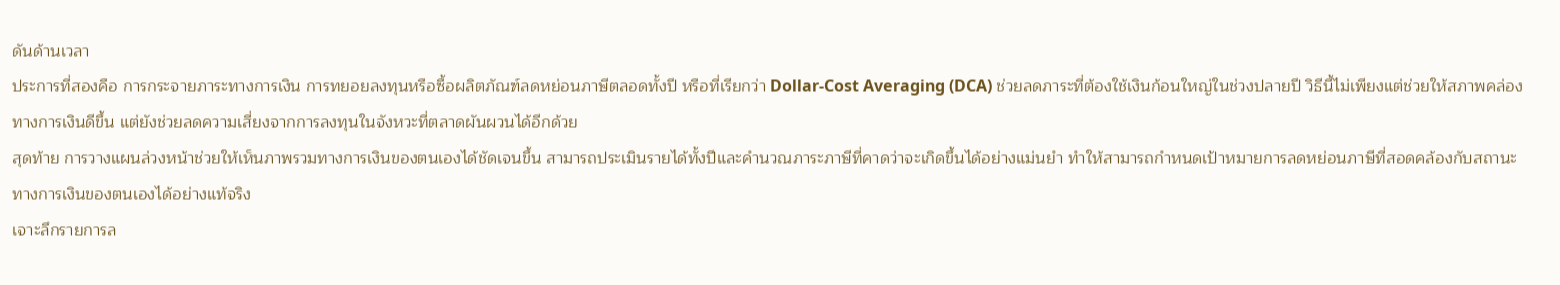ดันด้านเวลา
ประการที่สองคือ การกระจายภาระทางการเงิน การทยอยลงทุนหรือซื้อผลิตภัณฑ์ลดหย่อนภาษีตลอดทั้งปี หรือที่เรียกว่า Dollar-Cost Averaging (DCA) ช่วยลดภาระที่ต้องใช้เงินก้อนใหญ่ในช่วงปลายปี วิธีนี้ไม่เพียงแต่ช่วยให้สภาพคล่องทางการเงินดีขึ้น แต่ยังช่วยลดความเสี่ยงจากการลงทุนในจังหวะที่ตลาดผันผวนได้อีกด้วย
สุดท้าย การวางแผนล่วงหน้าช่วยให้เห็นภาพรวมทางการเงินของตนเองได้ชัดเจนขึ้น สามารถประเมินรายได้ทั้งปีและคำนวณภาระภาษีที่คาดว่าจะเกิดขึ้นได้อย่างแม่นยำ ทำให้สามารถกำหนดเป้าหมายการลดหย่อนภาษีที่สอดคล้องกับสถานะทางการเงินของตนเองได้อย่างแท้จริง
เจาะลึกรายการล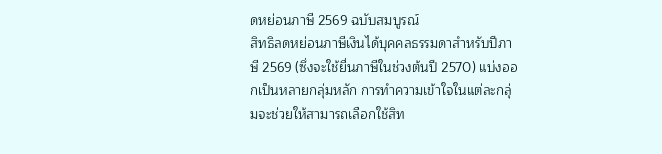ดหย่อนภาษี 2569 ฉบับสมบูรณ์
สิทธิลดหย่อนภาษีเงินได้บุคคลธรรมดาสำหรับปีภาษี 2569 (ซึ่งจะใช้ยื่นภาษีในช่วงต้นปี 2570) แบ่งออกเป็นหลายกลุ่มหลัก การทำความเข้าใจในแต่ละกลุ่มจะช่วยให้สามารถเลือกใช้สิท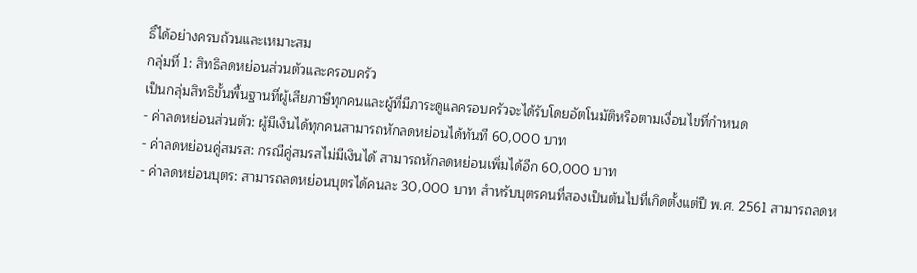ธิ์ได้อย่างครบถ้วนและเหมาะสม
กลุ่มที่ 1: สิทธิลดหย่อนส่วนตัวและครอบครัว
เป็นกลุ่มสิทธิขั้นพื้นฐานที่ผู้เสียภาษีทุกคนและผู้ที่มีภาระดูแลครอบครัวจะได้รับโดยอัตโนมัติหรือตามเงื่อนไขที่กำหนด
- ค่าลดหย่อนส่วนตัว: ผู้มีเงินได้ทุกคนสามารถหักลดหย่อนได้ทันที 60,000 บาท
- ค่าลดหย่อนคู่สมรส: กรณีคู่สมรสไม่มีเงินได้ สามารถหักลดหย่อนเพิ่มได้อีก 60,000 บาท
- ค่าลดหย่อนบุตร: สามารถลดหย่อนบุตรได้คนละ 30,000 บาท สำหรับบุตรคนที่สองเป็นต้นไปที่เกิดตั้งแต่ปี พ.ศ. 2561 สามารถลดห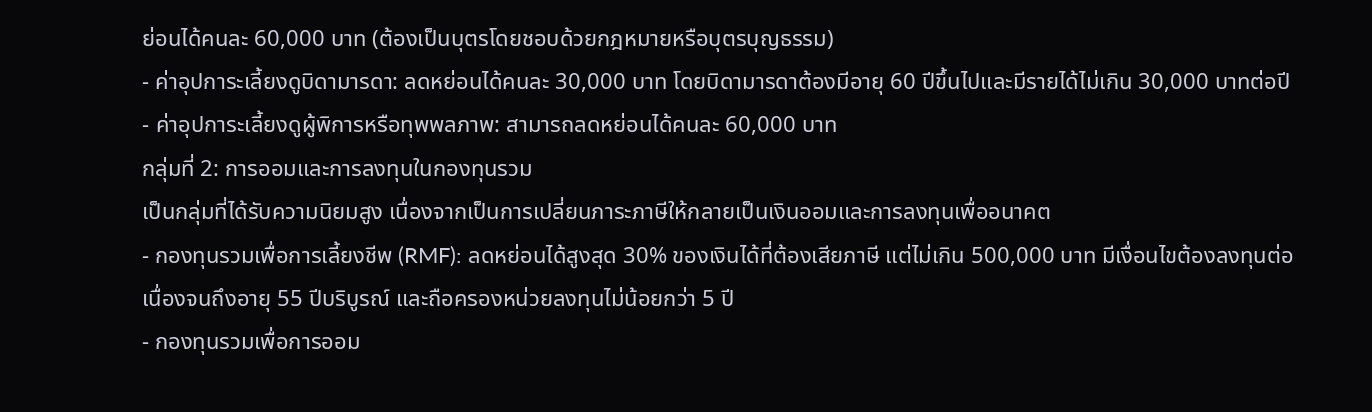ย่อนได้คนละ 60,000 บาท (ต้องเป็นบุตรโดยชอบด้วยกฎหมายหรือบุตรบุญธรรม)
- ค่าอุปการะเลี้ยงดูบิดามารดา: ลดหย่อนได้คนละ 30,000 บาท โดยบิดามารดาต้องมีอายุ 60 ปีขึ้นไปและมีรายได้ไม่เกิน 30,000 บาทต่อปี
- ค่าอุปการะเลี้ยงดูผู้พิการหรือทุพพลภาพ: สามารถลดหย่อนได้คนละ 60,000 บาท
กลุ่มที่ 2: การออมและการลงทุนในกองทุนรวม
เป็นกลุ่มที่ได้รับความนิยมสูง เนื่องจากเป็นการเปลี่ยนภาระภาษีให้กลายเป็นเงินออมและการลงทุนเพื่ออนาคต
- กองทุนรวมเพื่อการเลี้ยงชีพ (RMF): ลดหย่อนได้สูงสุด 30% ของเงินได้ที่ต้องเสียภาษี แต่ไม่เกิน 500,000 บาท มีเงื่อนไขต้องลงทุนต่อเนื่องจนถึงอายุ 55 ปีบริบูรณ์ และถือครองหน่วยลงทุนไม่น้อยกว่า 5 ปี
- กองทุนรวมเพื่อการออม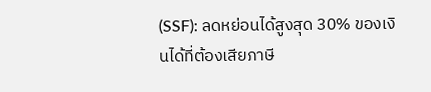(SSF): ลดหย่อนได้สูงสุด 30% ของเงินได้ที่ต้องเสียภาษี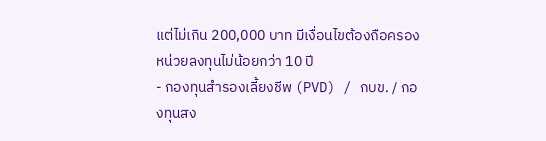แต่ไม่เกิน 200,000 บาท มีเงื่อนไขต้องถือครองหน่วยลงทุนไม่น้อยกว่า 10 ปี
- กองทุนสำรองเลี้ยงชีพ (PVD) / กบข. / กองทุนสง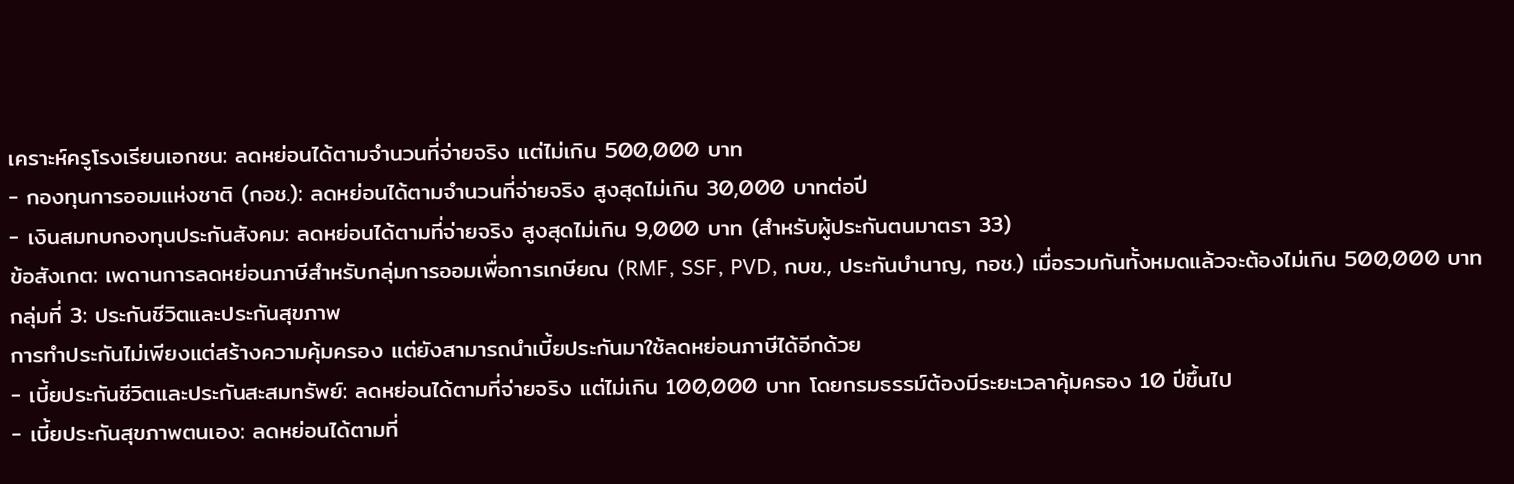เคราะห์ครูโรงเรียนเอกชน: ลดหย่อนได้ตามจำนวนที่จ่ายจริง แต่ไม่เกิน 500,000 บาท
- กองทุนการออมแห่งชาติ (กอช.): ลดหย่อนได้ตามจำนวนที่จ่ายจริง สูงสุดไม่เกิน 30,000 บาทต่อปี
- เงินสมทบกองทุนประกันสังคม: ลดหย่อนได้ตามที่จ่ายจริง สูงสุดไม่เกิน 9,000 บาท (สำหรับผู้ประกันตนมาตรา 33)
ข้อสังเกต: เพดานการลดหย่อนภาษีสำหรับกลุ่มการออมเพื่อการเกษียณ (RMF, SSF, PVD, กบข., ประกันบำนาญ, กอช.) เมื่อรวมกันทั้งหมดแล้วจะต้องไม่เกิน 500,000 บาท
กลุ่มที่ 3: ประกันชีวิตและประกันสุขภาพ
การทำประกันไม่เพียงแต่สร้างความคุ้มครอง แต่ยังสามารถนำเบี้ยประกันมาใช้ลดหย่อนภาษีได้อีกด้วย
- เบี้ยประกันชีวิตและประกันสะสมทรัพย์: ลดหย่อนได้ตามที่จ่ายจริง แต่ไม่เกิน 100,000 บาท โดยกรมธรรม์ต้องมีระยะเวลาคุ้มครอง 10 ปีขึ้นไป
- เบี้ยประกันสุขภาพตนเอง: ลดหย่อนได้ตามที่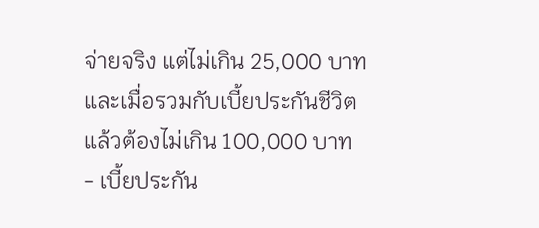จ่ายจริง แต่ไม่เกิน 25,000 บาท และเมื่อรวมกับเบี้ยประกันชีวิตแล้วต้องไม่เกิน 100,000 บาท
- เบี้ยประกัน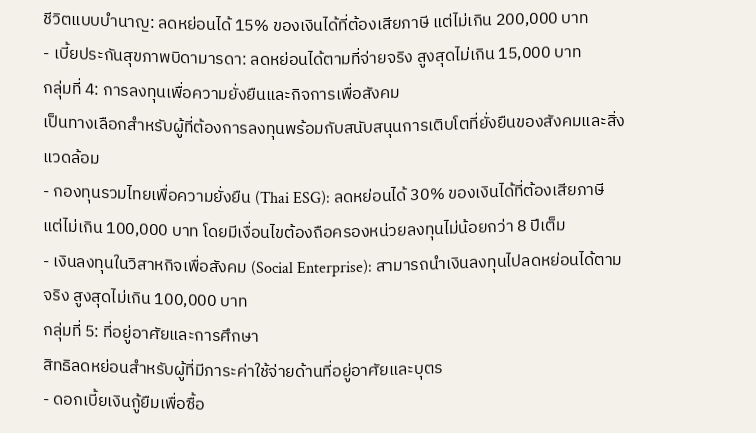ชีวิตแบบบำนาญ: ลดหย่อนได้ 15% ของเงินได้ที่ต้องเสียภาษี แต่ไม่เกิน 200,000 บาท
- เบี้ยประกันสุขภาพบิดามารดา: ลดหย่อนได้ตามที่จ่ายจริง สูงสุดไม่เกิน 15,000 บาท
กลุ่มที่ 4: การลงทุนเพื่อความยั่งยืนและกิจการเพื่อสังคม
เป็นทางเลือกสำหรับผู้ที่ต้องการลงทุนพร้อมกับสนับสนุนการเติบโตที่ยั่งยืนของสังคมและสิ่งแวดล้อม
- กองทุนรวมไทยเพื่อความยั่งยืน (Thai ESG): ลดหย่อนได้ 30% ของเงินได้ที่ต้องเสียภาษี แต่ไม่เกิน 100,000 บาท โดยมีเงื่อนไขต้องถือครองหน่วยลงทุนไม่น้อยกว่า 8 ปีเต็ม
- เงินลงทุนในวิสาหกิจเพื่อสังคม (Social Enterprise): สามารถนำเงินลงทุนไปลดหย่อนได้ตามจริง สูงสุดไม่เกิน 100,000 บาท
กลุ่มที่ 5: ที่อยู่อาศัยและการศึกษา
สิทธิลดหย่อนสำหรับผู้ที่มีภาระค่าใช้จ่ายด้านที่อยู่อาศัยและบุตร
- ดอกเบี้ยเงินกู้ยืมเพื่อซื้อ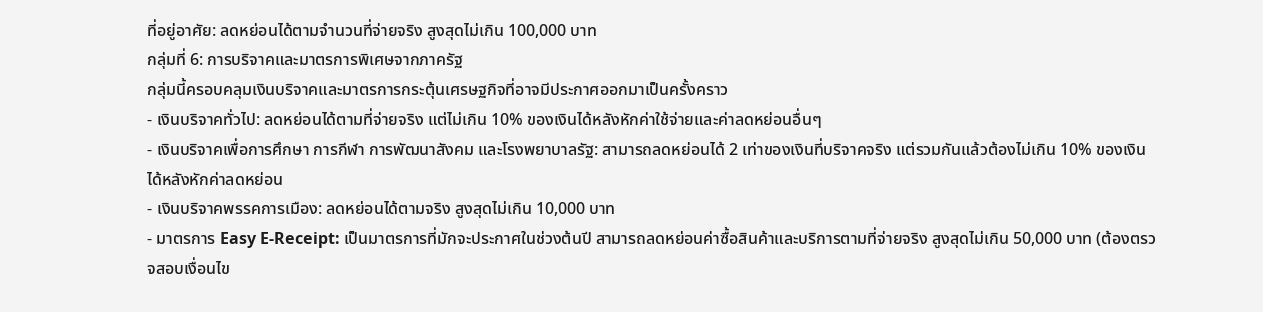ที่อยู่อาศัย: ลดหย่อนได้ตามจำนวนที่จ่ายจริง สูงสุดไม่เกิน 100,000 บาท
กลุ่มที่ 6: การบริจาคและมาตรการพิเศษจากภาครัฐ
กลุ่มนี้ครอบคลุมเงินบริจาคและมาตรการกระตุ้นเศรษฐกิจที่อาจมีประกาศออกมาเป็นครั้งคราว
- เงินบริจาคทั่วไป: ลดหย่อนได้ตามที่จ่ายจริง แต่ไม่เกิน 10% ของเงินได้หลังหักค่าใช้จ่ายและค่าลดหย่อนอื่นๆ
- เงินบริจาคเพื่อการศึกษา การกีฬา การพัฒนาสังคม และโรงพยาบาลรัฐ: สามารถลดหย่อนได้ 2 เท่าของเงินที่บริจาคจริง แต่รวมกันแล้วต้องไม่เกิน 10% ของเงินได้หลังหักค่าลดหย่อน
- เงินบริจาคพรรคการเมือง: ลดหย่อนได้ตามจริง สูงสุดไม่เกิน 10,000 บาท
- มาตรการ Easy E-Receipt: เป็นมาตรการที่มักจะประกาศในช่วงต้นปี สามารถลดหย่อนค่าซื้อสินค้าและบริการตามที่จ่ายจริง สูงสุดไม่เกิน 50,000 บาท (ต้องตรวจสอบเงื่อนไข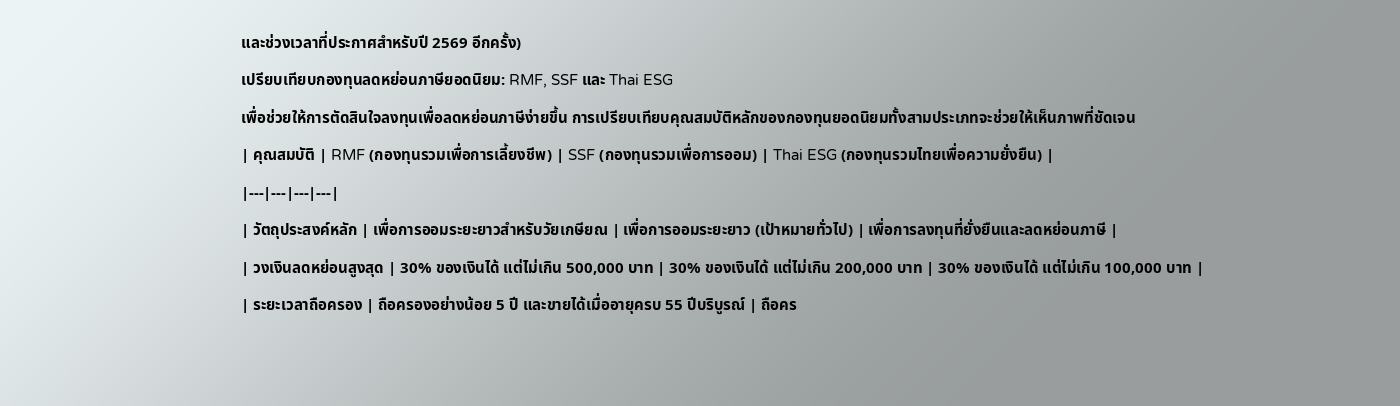และช่วงเวลาที่ประกาศสำหรับปี 2569 อีกครั้ง)
เปรียบเทียบกองทุนลดหย่อนภาษียอดนิยม: RMF, SSF และ Thai ESG
เพื่อช่วยให้การตัดสินใจลงทุนเพื่อลดหย่อนภาษีง่ายขึ้น การเปรียบเทียบคุณสมบัติหลักของกองทุนยอดนิยมทั้งสามประเภทจะช่วยให้เห็นภาพที่ชัดเจน
| คุณสมบัติ | RMF (กองทุนรวมเพื่อการเลี้ยงชีพ) | SSF (กองทุนรวมเพื่อการออม) | Thai ESG (กองทุนรวมไทยเพื่อความยั่งยืน) |
|---|---|---|---|
| วัตถุประสงค์หลัก | เพื่อการออมระยะยาวสำหรับวัยเกษียณ | เพื่อการออมระยะยาว (เป้าหมายทั่วไป) | เพื่อการลงทุนที่ยั่งยืนและลดหย่อนภาษี |
| วงเงินลดหย่อนสูงสุด | 30% ของเงินได้ แต่ไม่เกิน 500,000 บาท | 30% ของเงินได้ แต่ไม่เกิน 200,000 บาท | 30% ของเงินได้ แต่ไม่เกิน 100,000 บาท |
| ระยะเวลาถือครอง | ถือครองอย่างน้อย 5 ปี และขายได้เมื่ออายุครบ 55 ปีบริบูรณ์ | ถือคร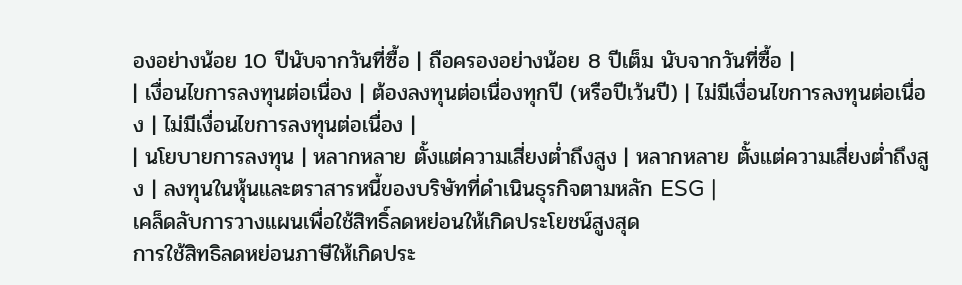องอย่างน้อย 10 ปีนับจากวันที่ซื้อ | ถือครองอย่างน้อย 8 ปีเต็ม นับจากวันที่ซื้อ |
| เงื่อนไขการลงทุนต่อเนื่อง | ต้องลงทุนต่อเนื่องทุกปี (หรือปีเว้นปี) | ไม่มีเงื่อนไขการลงทุนต่อเนื่อง | ไม่มีเงื่อนไขการลงทุนต่อเนื่อง |
| นโยบายการลงทุน | หลากหลาย ตั้งแต่ความเสี่ยงต่ำถึงสูง | หลากหลาย ตั้งแต่ความเสี่ยงต่ำถึงสูง | ลงทุนในหุ้นและตราสารหนี้ของบริษัทที่ดำเนินธุรกิจตามหลัก ESG |
เคล็ดลับการวางแผนเพื่อใช้สิทธิ์ลดหย่อนให้เกิดประโยชน์สูงสุด
การใช้สิทธิลดหย่อนภาษีให้เกิดประ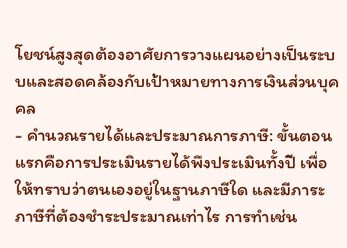โยชน์สูงสุดต้องอาศัยการวางแผนอย่างเป็นระบบและสอดคล้องกับเป้าหมายทางการเงินส่วนบุคคล
- คำนวณรายได้และประมาณการภาษี: ขั้นตอนแรกคือการประเมินรายได้พึงประเมินทั้งปี เพื่อให้ทราบว่าตนเองอยู่ในฐานภาษีใด และมีภาระภาษีที่ต้องชำระประมาณเท่าไร การทำเช่น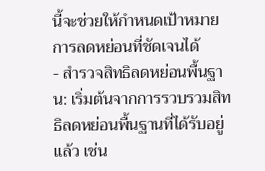นี้จะช่วยให้กำหนดเป้าหมายการลดหย่อนที่ชัดเจนได้
- สำรวจสิทธิลดหย่อนพื้นฐาน: เริ่มต้นจากการรวบรวมสิทธิลดหย่อนพื้นฐานที่ได้รับอยู่แล้ว เช่น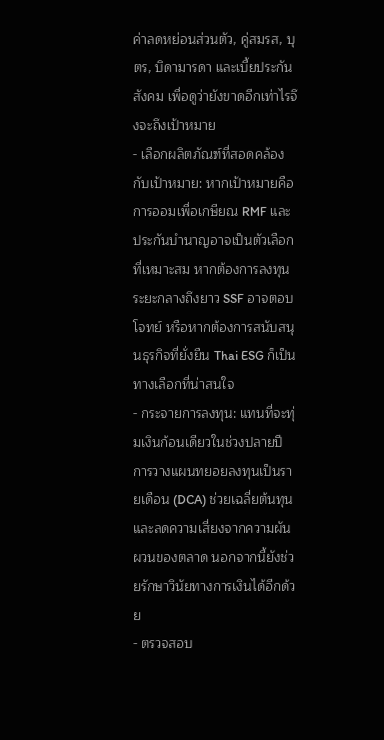ค่าลดหย่อนส่วนตัว, คู่สมรส, บุตร, บิดามารดา และเบี้ยประกันสังคม เพื่อดูว่ายังขาดอีกเท่าไรจึงจะถึงเป้าหมาย
- เลือกผลิตภัณฑ์ที่สอดคล้องกับเป้าหมาย: หากเป้าหมายคือการออมเพื่อเกษียณ RMF และประกันบำนาญอาจเป็นตัวเลือกที่เหมาะสม หากต้องการลงทุนระยะกลางถึงยาว SSF อาจตอบโจทย์ หรือหากต้องการสนับสนุนธุรกิจที่ยั่งยืน Thai ESG ก็เป็นทางเลือกที่น่าสนใจ
- กระจายการลงทุน: แทนที่จะทุ่มเงินก้อนเดียวในช่วงปลายปี การวางแผนทยอยลงทุนเป็นรายเดือน (DCA) ช่วยเฉลี่ยต้นทุนและลดความเสี่ยงจากความผันผวนของตลาด นอกจากนี้ยังช่วยรักษาวินัยทางการเงินได้อีกด้วย
- ตรวจสอบ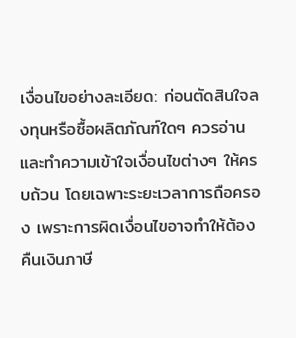เงื่อนไขอย่างละเอียด: ก่อนตัดสินใจลงทุนหรือซื้อผลิตภัณฑ์ใดๆ ควรอ่านและทำความเข้าใจเงื่อนไขต่างๆ ให้ครบถ้วน โดยเฉพาะระยะเวลาการถือครอง เพราะการผิดเงื่อนไขอาจทำให้ต้องคืนเงินภาษี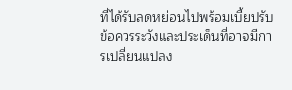ที่ได้รับลดหย่อนไปพร้อมเบี้ยปรับ
ข้อควรระวังและประเด็นที่อาจมีการเปลี่ยนแปลง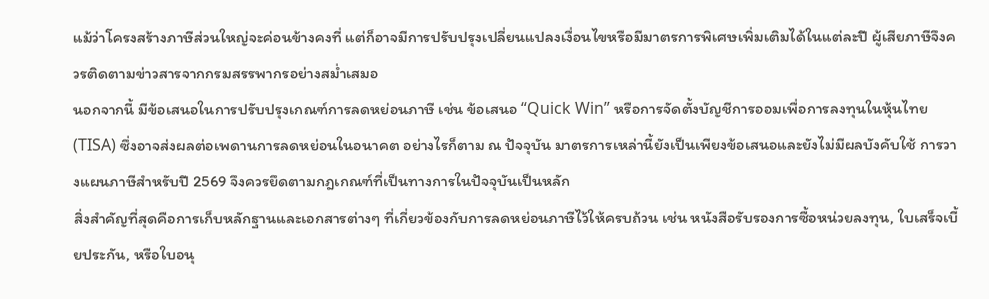แม้ว่าโครงสร้างภาษีส่วนใหญ่จะค่อนข้างคงที่ แต่ก็อาจมีการปรับปรุงเปลี่ยนแปลงเงื่อนไขหรือมีมาตรการพิเศษเพิ่มเติมได้ในแต่ละปี ผู้เสียภาษีจึงควรติดตามข่าวสารจากกรมสรรพากรอย่างสม่ำเสมอ
นอกจากนี้ มีข้อเสนอในการปรับปรุงเกณฑ์การลดหย่อนภาษี เช่น ข้อเสนอ “Quick Win” หรือการจัดตั้งบัญชีการออมเพื่อการลงทุนในหุ้นไทย (TISA) ซึ่งอาจส่งผลต่อเพดานการลดหย่อนในอนาคต อย่างไรก็ตาม ณ ปัจจุบัน มาตรการเหล่านี้ยังเป็นเพียงข้อเสนอและยังไม่มีผลบังคับใช้ การวางแผนภาษีสำหรับปี 2569 จึงควรยึดตามกฎเกณฑ์ที่เป็นทางการในปัจจุบันเป็นหลัก
สิ่งสำคัญที่สุดคือการเก็บหลักฐานและเอกสารต่างๆ ที่เกี่ยวข้องกับการลดหย่อนภาษีไว้ให้ครบถ้วน เช่น หนังสือรับรองการซื้อหน่วยลงทุน, ใบเสร็จเบี้ยประกัน, หรือใบอนุ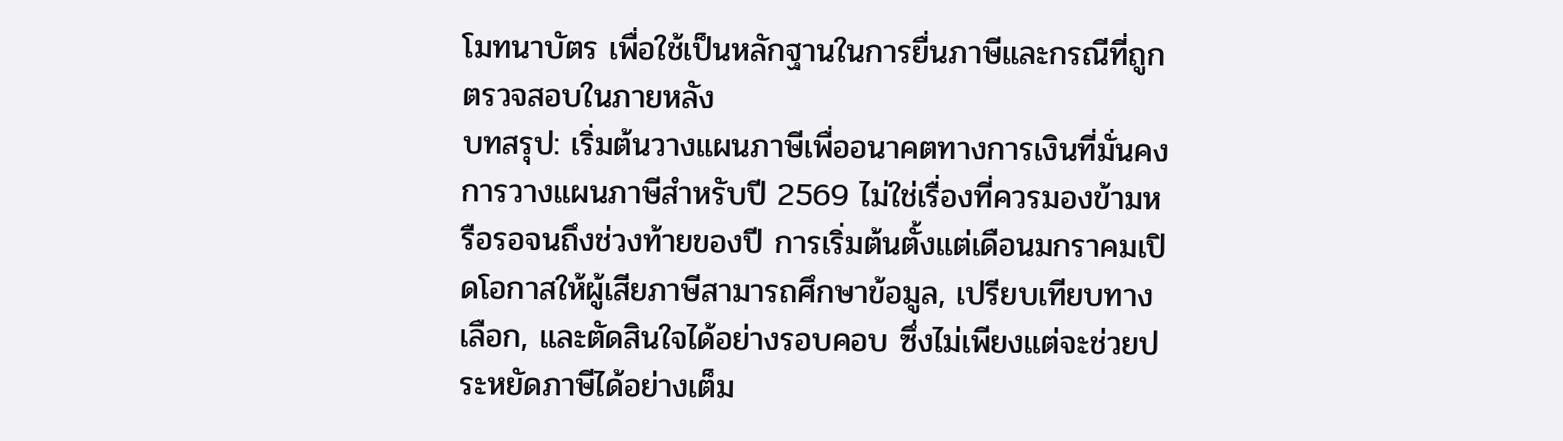โมทนาบัตร เพื่อใช้เป็นหลักฐานในการยื่นภาษีและกรณีที่ถูกตรวจสอบในภายหลัง
บทสรุป: เริ่มต้นวางแผนภาษีเพื่ออนาคตทางการเงินที่มั่นคง
การวางแผนภาษีสำหรับปี 2569 ไม่ใช่เรื่องที่ควรมองข้ามหรือรอจนถึงช่วงท้ายของปี การเริ่มต้นตั้งแต่เดือนมกราคมเปิดโอกาสให้ผู้เสียภาษีสามารถศึกษาข้อมูล, เปรียบเทียบทางเลือก, และตัดสินใจได้อย่างรอบคอบ ซึ่งไม่เพียงแต่จะช่วยประหยัดภาษีได้อย่างเต็ม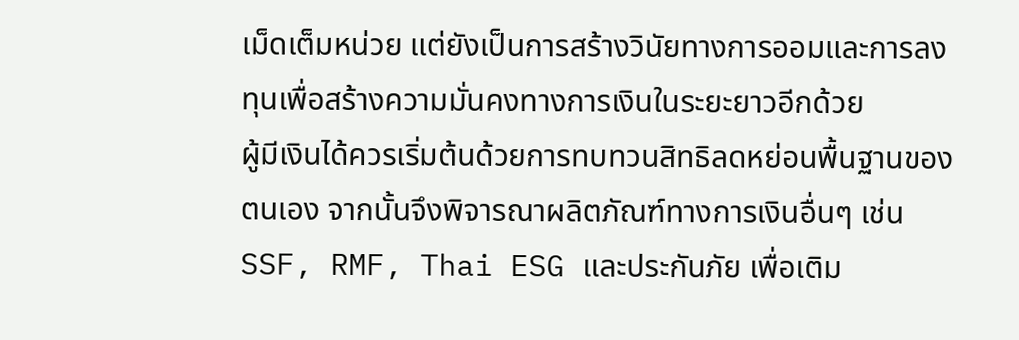เม็ดเต็มหน่วย แต่ยังเป็นการสร้างวินัยทางการออมและการลงทุนเพื่อสร้างความมั่นคงทางการเงินในระยะยาวอีกด้วย
ผู้มีเงินได้ควรเริ่มต้นด้วยการทบทวนสิทธิลดหย่อนพื้นฐานของตนเอง จากนั้นจึงพิจารณาผลิตภัณฑ์ทางการเงินอื่นๆ เช่น SSF, RMF, Thai ESG และประกันภัย เพื่อเติม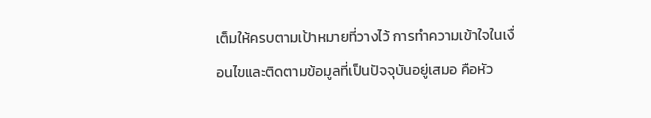เต็มให้ครบตามเป้าหมายที่วางไว้ การทำความเข้าใจในเงื่อนไขและติดตามข้อมูลที่เป็นปัจจุบันอยู่เสมอ คือหัว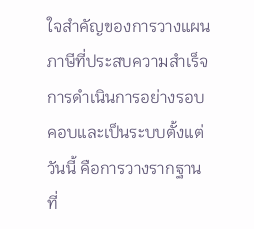ใจสำคัญของการวางแผนภาษีที่ประสบความสำเร็จ การดำเนินการอย่างรอบคอบและเป็นระบบตั้งแต่วันนี้ คือการวางรากฐานที่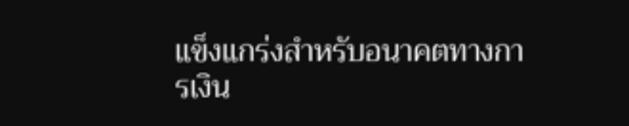แข็งแกร่งสำหรับอนาคตทางการเงิน